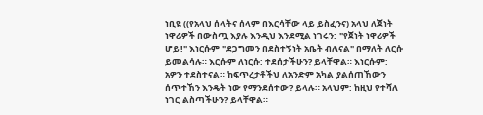ነቢዩ ((የአላህ ሰላትና ሰላም በእርሳቸው ላይ ይስፈንና) አላህ ለጀነት ነዋሪዎች በውስጧ እያሉ እንዲህ እንደሚል ነገሩን: "የጀነት ነዋሪዎች ሆይ!" እነርሱም "ደጋግመን በደስተኝነት አቤት ብለናል" በማለት ለርሱ ይመልሳሉ። እርሱም ለነርሱ: ተደሰታችሁን? ይላቸዋል። እነርሱም: አዎን ተደስተናል። ከፍጥረታቶችህ ለአንድም አካል ያልሰጠኸውን ሰጥተኸን እንዴት ነው የማንደሰተው? ይላሉ። አላህም: ከዚህ የተሻለ ነገር ልስጣችሁን? ይላቸዋል።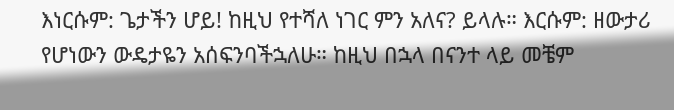እነርሱም: ጌታችን ሆይ! ከዚህ የተሻለ ነገር ምን አለና? ይላሉ። እርሱም: ዘውታሪ የሆነውን ውዴታዬን አሰፍንባችኋለሁ። ከዚህ በኋላ በናንተ ላይ መቼም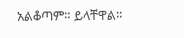አልቆጣም። ይላቸዋል።